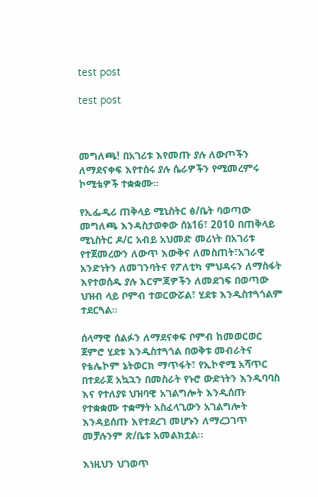test post

test post



መግለጫ! በአገሪቱ እየመጡ ያሉ ለውጦችን ለማደናቀፍ እየተሰሩ ያሉ ሴራዎችን የሚመረምሩ ኮሚቴዎች ተቋቋሙ።

የኢፌዲሪ ጠቅላይ ሚኒስትር ፅ/ቤት ባወጣው መግለጫ እንዳስታወቀው ሰኔ16፣ 2010 በጠቅላይ ሚኒስትር ዶ/ር አብይ አህመድ መሪነት በአገሪቱ የተጀመረውን ለውጥ እውቅና ለመስጠት፣አገራዊ አንድነትን ለመገንባትና የፖለቲካ ምህዳሩን ለማስፋት እየተወሰዱ ያሉ እርምጃዎችን ለመደገፍ በወጣው ህዝብ ላይ ቦምብ ተወርውሯል፣ ሂደቱ እንዲስተጓጎልም ተደርጓል፡፡

ሰላማዊ ሰልፉን ለማደናቀፍ ቦምብ ከመወርወር ጀምሮ ሂደቱ እንዲስተጓጎል በወቅቱ መብራትና የቴሌኮም ኔትወርክ ማጥፋት፣ የኢኮኖሚ አሻጥር በተደራጀ አኳኋን በመስራት የኑሮ ውድነትን እንዲባባስ እና የተለያዩ ህዝባዊ አገልግሎት እንዲሰጡ የተቋቋሙ ተቋማት አስፈላጊውን አገልግሎት እንዳይሰጡ እየተደረገ መሆኑን ለማረጋገጥ መቻሉንም ጽ/ቤቱ አመልክቷል፡፡

እነዚህን ህገወጥ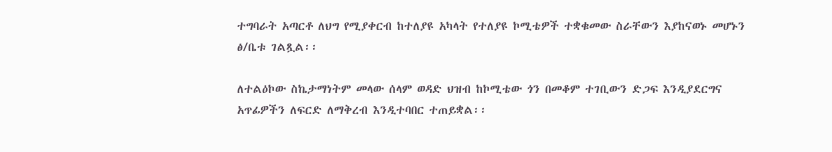ተግባራት አጣርቶ ለህግ የሚያቀርብ ከተለያዩ አካላት የተለያዩ ኮሚቴዎች ተቋቁመው ስራቸውን እያከናወኑ መሆኑን ፅ/ቤቱ ገልጿል፡፡

ለተልዕኮው ስኬታማነትም መላው ሰላም ወዳድ ህዝብ ከኮሚቴው ጎን በመቆም ተገቢውን ድጋፍ እንዲያደርግና አጥፊዎችን ለፍርድ ለማቅረብ እንዲተባበር ተጠይቋል፡፡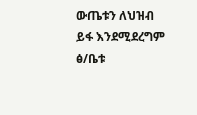ውጤቱን ለህዝብ ይፋ እንደሚደረግም ፅ/ቤቱ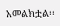አመልክቷል፡፡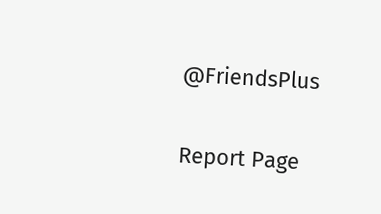@FriendsPlus

Report Page